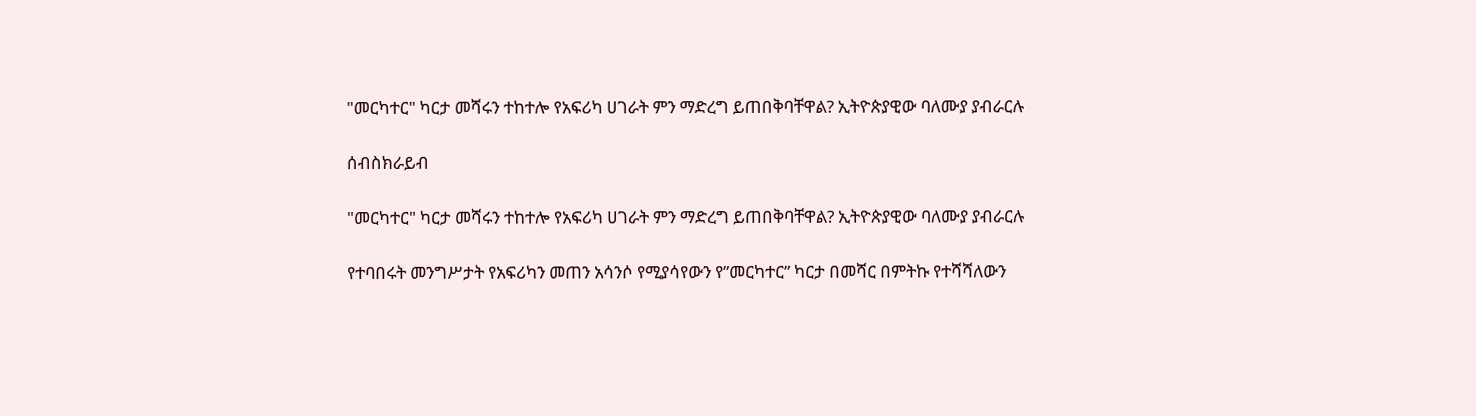"መርካተር" ካርታ መሻሩን ተከተሎ የአፍሪካ ሀገራት ምን ማድረግ ይጠበቅባቸዋል? ኢትዮጵያዊው ባለሙያ ያብራርሉ

ሰብስክራይብ

"መርካተር" ካርታ መሻሩን ተከተሎ የአፍሪካ ሀገራት ምን ማድረግ ይጠበቅባቸዋል? ኢትዮጵያዊው ባለሙያ ያብራርሉ

የተባበሩት መንግሥታት የአፍሪካን መጠን አሳንሶ የሚያሳየውን የ”መርካተር” ካርታ በመሻር በምትኩ የተሻሻለውን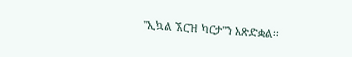"ኢኳል ኧርዝ ካርታ"ን አጽድቋል፡፡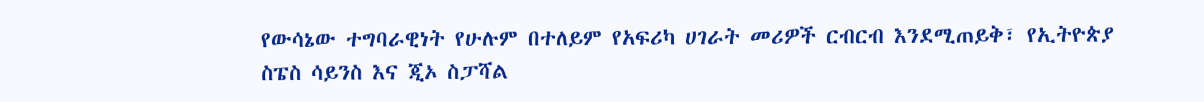የውሳኔው ተግባራዊነት የሁሉም በተለይም የአፍሪካ ሀገራት መሪዎች ርብርብ እንደሚጠይቅ፣ የኢትዮጵያ ስፔስ ሳይንስ እና ጂኦ ስፓሻል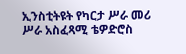ኢንስቲትዩት የካርታ ሥራ መሪ ሥራ አስፈጻሚ ቴዎድሮስ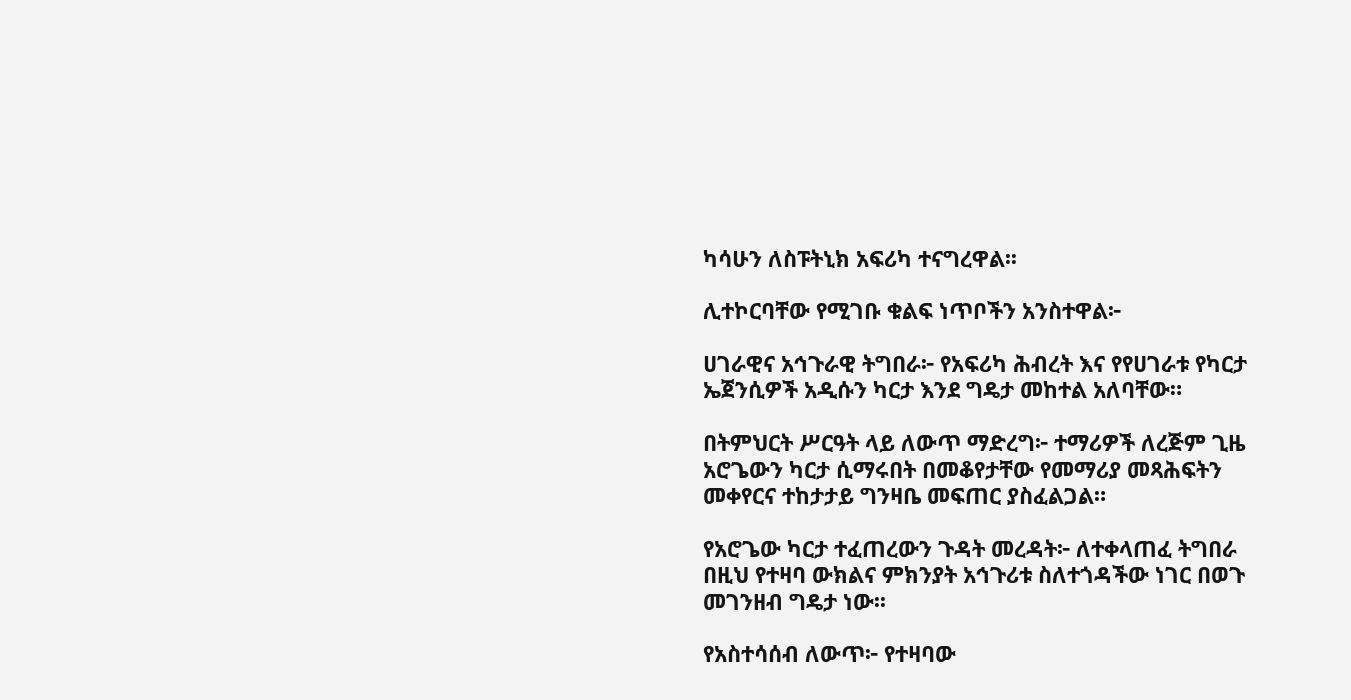ካሳሁን ለስፑትኒክ አፍሪካ ተናግረዋል፡፡

ሊተኮርባቸው የሚገቡ ቁልፍ ነጥቦችን አንስተዋል፦

ሀገራዊና አኅጉራዊ ትግበራ፦ የአፍሪካ ሕብረት እና የየሀገራቱ የካርታ ኤጀንሲዎች አዲሱን ካርታ እንደ ግዴታ መከተል አለባቸው።

በትምህርት ሥርዓት ላይ ለውጥ ማድረግ፦ ተማሪዎች ለረጅም ጊዜ አሮጌውን ካርታ ሲማሩበት በመቆየታቸው የመማሪያ መጻሕፍትን መቀየርና ተከታታይ ግንዛቤ መፍጠር ያስፈልጋል።

የአሮጌው ካርታ ተፈጠረውን ጉዳት መረዳት፦ ለተቀላጠፈ ትግበራ በዚህ የተዛባ ውክልና ምክንያት አኅጉሪቱ ስለተጎዳችው ነገር በወጉ መገንዘብ ግዴታ ነው፡፡

የአስተሳሰብ ለውጥ፦ የተዛባው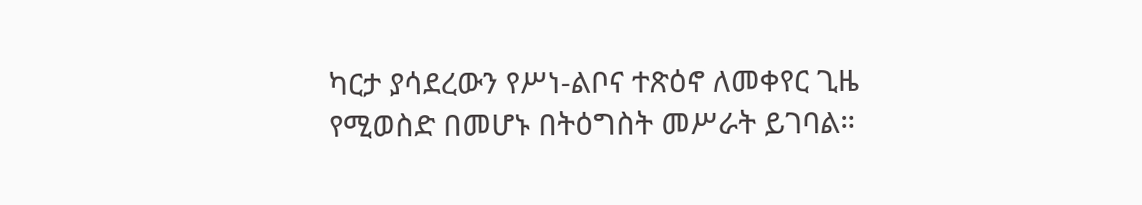ካርታ ያሳደረውን የሥነ-ልቦና ተጽዕኖ ለመቀየር ጊዜ የሚወስድ በመሆኑ በትዕግስት መሥራት ይገባል።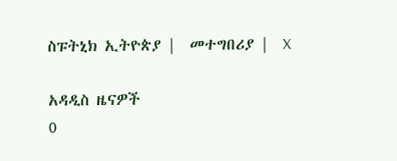ስፑትኒክ ኢትዮጵያ |  መተግበሪያ |  X

አዳዲስ ዜናዎች
0